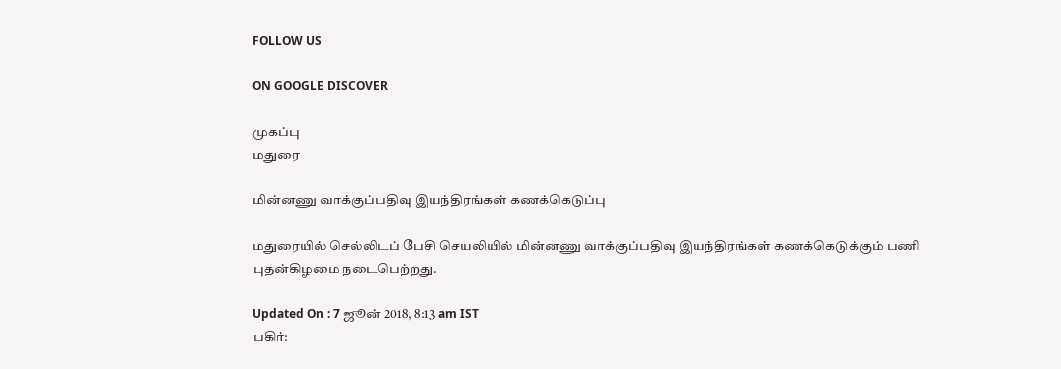FOLLOW US

ON GOOGLE DISCOVER

முகப்பு
மதுரை

மின்னணு வாக்குப்பதிவு இயந்திரங்கள் கணக்கெடுப்பு

மதுரையில் செல்லிடப் பேசி செயலியில் மின்னணு வாக்குப்பதிவு இயந்திரங்கள் கணக்கெடுக்கும் பணி புதன்கிழமை நடைபெற்றது.

Updated On : 7 ஜூன் 2018, 8:13 am IST
பகிர்: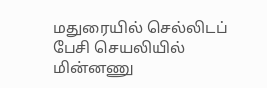மதுரையில் செல்லிடப் பேசி செயலியில் மின்னணு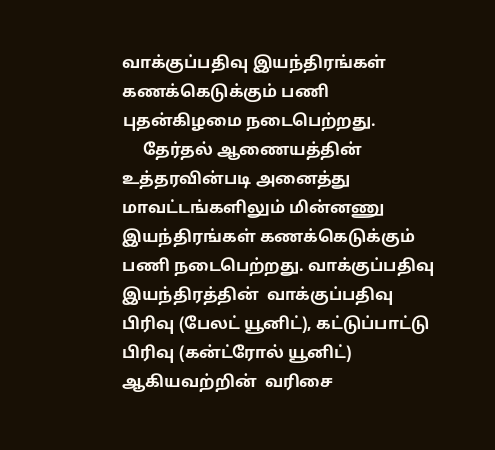வாக்குப்பதிவு இயந்திரங்கள் கணக்கெடுக்கும் பணி புதன்கிழமை நடைபெற்றது.
     தேர்தல் ஆணையத்தின் உத்தரவின்படி அனைத்து மாவட்டங்களிலும் மின்னணு இயந்திரங்கள் கணக்கெடுக்கும் பணி நடைபெற்றது. வாக்குப்பதிவு இயந்திரத்தின்  வாக்குப்பதிவு பிரிவு (பேலட் யூனிட்), கட்டுப்பாட்டு பிரிவு (கன்ட்ரோல் யூனிட்) ஆகியவற்றின்  வரிசை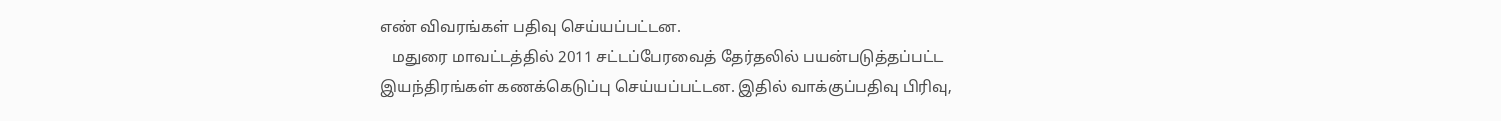எண் விவரங்கள் பதிவு செய்யப்பட்டன.
   மதுரை மாவட்டத்தில் 2011 சட்டப்பேரவைத் தேர்தலில் பயன்படுத்தப்பட்ட இயந்திரங்கள் கணக்கெடுப்பு செய்யப்பட்டன. இதில் வாக்குப்பதிவு பிரிவு,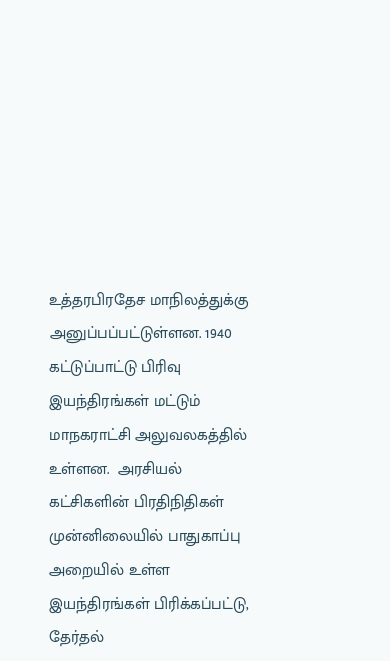உத்தரபிரதேச மாநிலத்துக்கு அனுப்பப்பட்டுள்ளன. 1940 கட்டுப்பாட்டு பிரிவு இயந்திரங்கள் மட்டும் மாநகராட்சி அலுவலகத்தில்  உள்ளன.  அரசியல் கட்சிகளின் பிரதிநிதிகள் முன்னிலையில் பாதுகாப்பு அறையில் உள்ள இயந்திரங்கள் பிரிக்கப்பட்டு,  தேர்தல்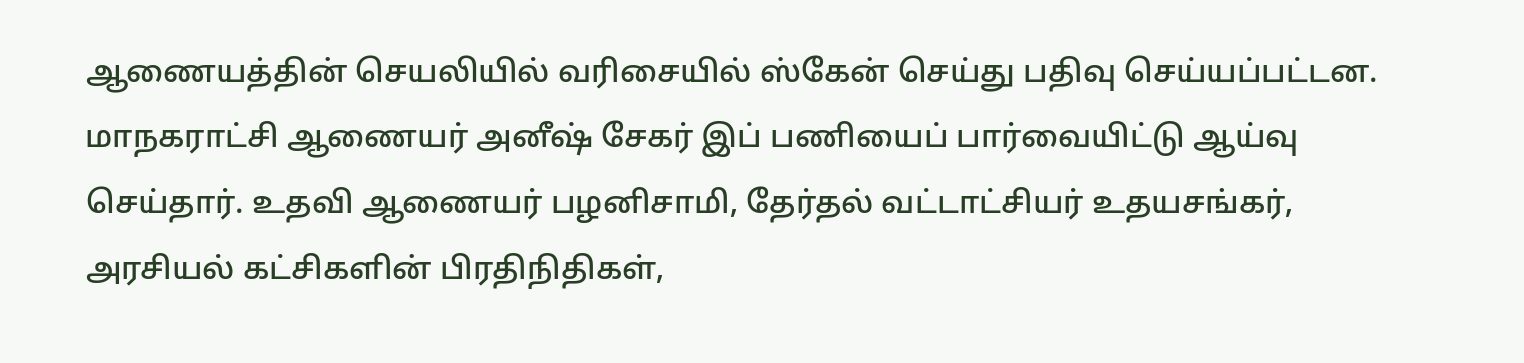ஆணையத்தின் செயலியில் வரிசையில் ஸ்கேன் செய்து பதிவு செய்யப்பட்டன.    மாநகராட்சி ஆணையர் அனீஷ் சேகர் இப் பணியைப் பார்வையிட்டு ஆய்வு செய்தார். உதவி ஆணையர் பழனிசாமி, தேர்தல் வட்டாட்சியர் உதயசங்கர், அரசியல் கட்சிகளின் பிரதிநிதிகள்,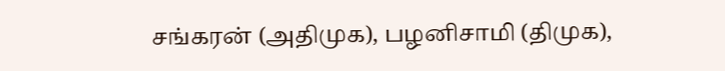சங்கரன் (அதிமுக), பழனிசாமி (திமுக),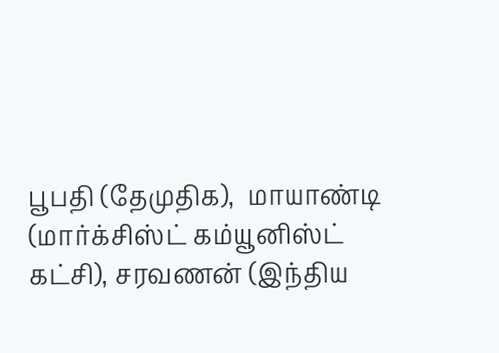பூபதி (தேமுதிக),  மாயாண்டி (மார்க்சிஸ்ட் கம்யூனிஸ்ட் கட்சி), சரவணன் (இந்திய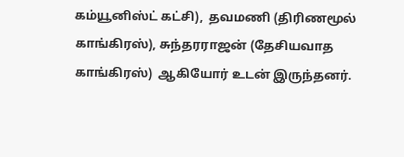கம்யூனிஸ்ட் கட்சி),  தவமணி (திரிணமூல் காங்கிரஸ்), சுந்தரராஜன் (தேசியவாத காங்கிரஸ்)  ஆகியோர் உடன் இருந்தனர்.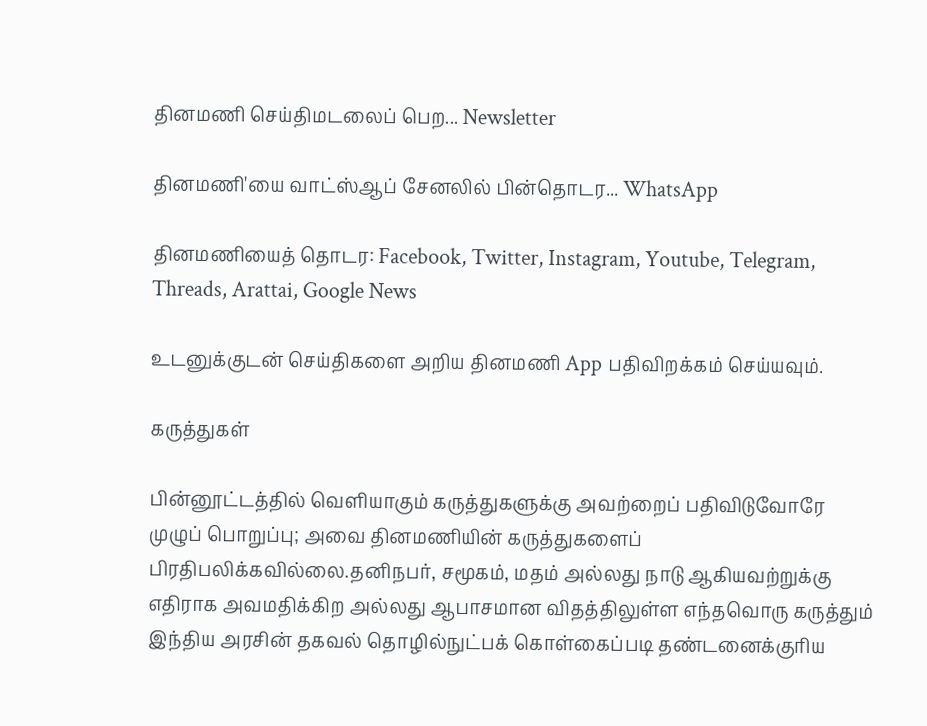தினமணி செய்திமடலைப் பெற... Newsletter

தினமணி'யை வாட்ஸ்ஆப் சேனலில் பின்தொடர... WhatsApp

தினமணியைத் தொடர: Facebook, Twitter, Instagram, Youtube, Telegram, Threads, Arattai, Google News

உடனுக்குடன் செய்திகளை அறிய தினமணி App பதிவிறக்கம் செய்யவும்.

கருத்துகள்

பின்னூட்டத்தில் வெளியாகும் கருத்துகளுக்கு அவற்றைப் பதிவிடுவோரே முழுப் பொறுப்பு; அவை தினமணியின் கருத்துகளைப் பிரதிபலிக்கவில்லை.தனிநபர், சமூகம், மதம் அல்லது நாடு ஆகியவற்றுக்கு எதிராக அவமதிக்கிற அல்லது ஆபாசமான விதத்திலுள்ள எந்தவொரு கருத்தும் இந்திய அரசின் தகவல் தொழில்நுட்பக் கொள்கைப்படி தண்டனைக்குரிய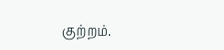குற்றம்.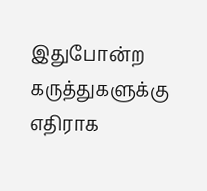இதுபோன்ற கருத்துகளுக்கு எதிராக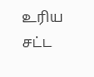உரிய சட்ட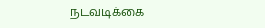நடவடிக்கை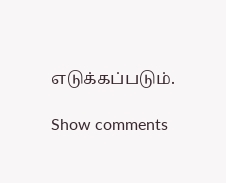எடுக்கப்படும்.

Show comments